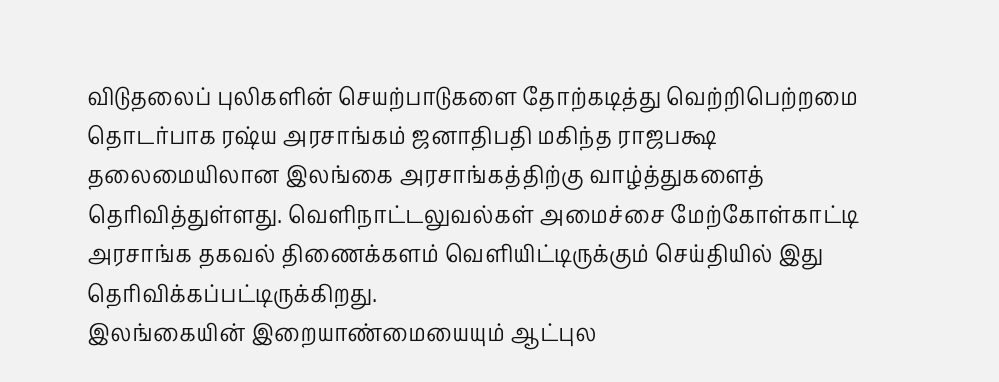விடுதலைப் புலிகளின் செயற்பாடுகளை தோற்கடித்து வெற்றிபெற்றமை தொடர்பாக ரஷ்ய அரசாங்கம் ஜனாதிபதி மகிந்த ராஜபக்ஷ தலைமையிலான இலங்கை அரசாங்கத்திற்கு வாழ்த்துகளைத் தெரிவித்துள்ளது. வெளிநாட்டலுவல்கள் அமைச்சை மேற்கோள்காட்டி அரசாங்க தகவல் திணைக்களம் வெளியிட்டிருக்கும் செய்தியில் இது தெரிவிக்கப்பட்டிருக்கிறது.
இலங்கையின் இறையாண்மையையும் ஆட்புல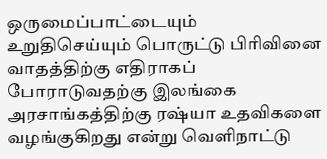ஒருமைப்பாட்டையும் உறுதிசெய்யும் பொருட்டு பிரிவினை வாதத்திற்கு எதிராகப் போராடுவதற்கு இலங்கை அரசாங்கத்திற்கு ரஷ்யா உதவிகளை வழங்குகிறது என்று வெளிநாட்டு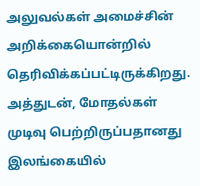அலுவல்கள் அமைச்சின் அறிக்கையொன்றில் தெரிவிக்கப்பட்டிருக்கிறது. அத்துடன், மோதல்கள் முடிவு பெற்றிருப்பதானது இலங்கையில்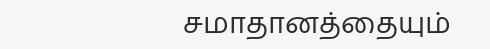சமாதானத்தையும்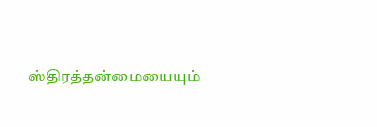ஸ்திரத்தன்மையையும்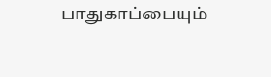பாதுகாப்பையும்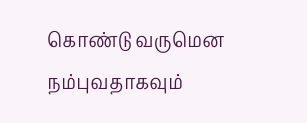கொண்டு வருமென நம்புவதாகவும்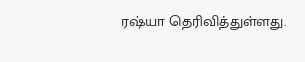ரஷ்யா தெரிவித்துள்ளது.